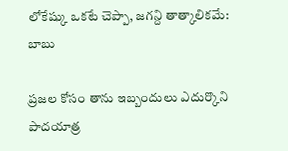లోకేష్కు ఒకటే చెప్పా, జగన్ది తాత్కాలికమే: బాబు

ప్రజల కోసం తాను ఇబ్బందులు ఎదుర్కొని పాదయాత్ర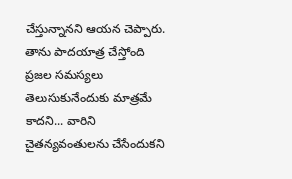చేస్తున్నానని ఆయన చెప్పారు. తాను పాదయాత్ర చేస్తోంది ప్రజల సమస్యలు తెలుసుకునేందుకు మాత్రమే కాదని... వారిని చైతన్యవంతులను చేసేందుకని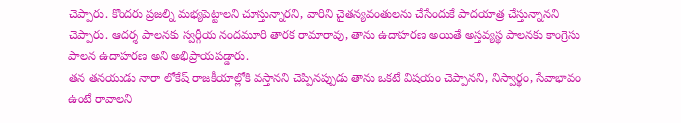చెప్పారు. కొందరు ప్రజల్ని మభ్యపెట్టాలని చూస్తున్నారని, వారిని చైతన్యవంతులను చేసేందుకే పాదయాత్ర చేస్తున్నానని చెప్పారు. ఆదర్శ పాలనకు స్వర్గీయ నందమూరి తారక రామారావు, తాను ఉదాహరణ అయితే అస్తవ్యస్థ పాలనకు కాంగ్రెసు పాలన ఉదాహరణ అని అభిప్రాయపడ్డారు.
తన తనయుడు నారా లోకేష్ రాజకీయాల్లోకి వస్తానని చెప్పినప్పుడు తాను ఒకటే విషయం చెప్పానని, నిస్వార్థం, సేవాభావం ఉంటే రావాలని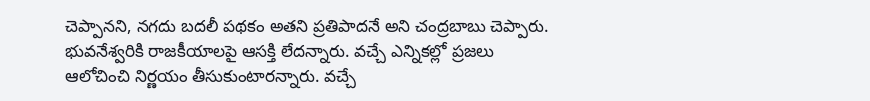చెప్పానని, నగదు బదలీ పథకం అతని ప్రతిపాదనే అని చంద్రబాబు చెప్పారు. భువనేశ్వరికి రాజకీయాలపై ఆసక్తి లేదన్నారు. వచ్చే ఎన్నికల్లో ప్రజలు ఆలోచించి నిర్ణయం తీసుకుంటారన్నారు. వచ్చే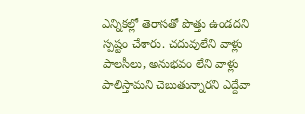ఎన్నికల్లో తెరాసతో పొత్తు ఉండదని స్పష్టం చేశారు. చదువులేని వాళ్లు పాలసీలు, అనుభవం లేని వాళ్లు పాలిస్తామని చెబుతున్నారని ఎద్దేవా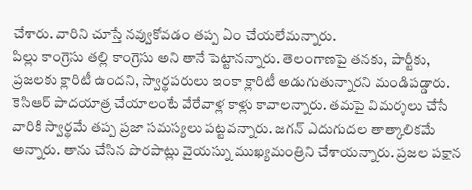చేశారు. వారిని చూస్తే నవ్వుకోవడం తప్ప ఏం చేయలేమన్నారు.
పిల్లు కాంగ్రెసు తల్లి కాంగ్రెసు అని తానే పెట్టానన్నారు. తెలంగాణపై తనకు, పార్టీకు, ప్రజలకు క్లారిటీ ఉందని, స్వార్థపరులు ఇంకా క్లారిటీ అడుగుతున్నారని మండిపడ్డారు. కెసిఆర్ పాదయాత్ర చేయాలంటే వేరేవాళ్ల కాళ్లు కావాలన్నారు. తమపై విమర్శలు చేసే వారికి స్వార్థమే తప్ప ప్రజా సమస్యలు పట్టవన్నారు. జగన్ ఎదుగుదల తాత్కాలికమే అన్నారు. తాను చేసిన పొరపాట్లు వైయస్ను ముఖ్యమంత్రిని చేశాయన్నారు. ప్రజల పక్షాన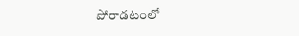పోరాడటంలో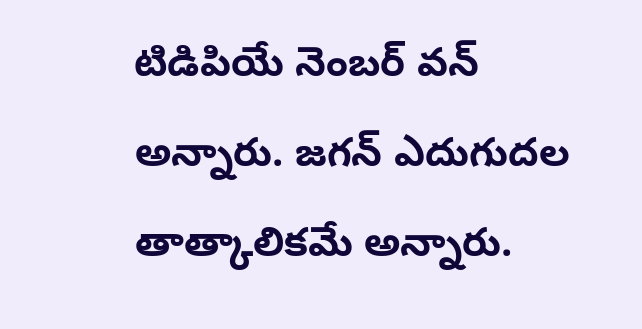టిడిపియే నెంబర్ వన్ అన్నారు. జగన్ ఎదుగుదల తాత్కాలికమే అన్నారు.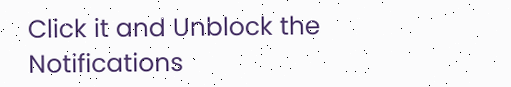Click it and Unblock the Notifications